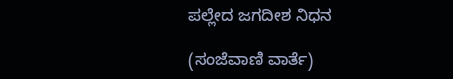ಪಲ್ಲೇದ ಜಗದೀಶ ನಿಧನ

(ಸಂಜೆವಾಣಿ ವಾರ್ತೆ)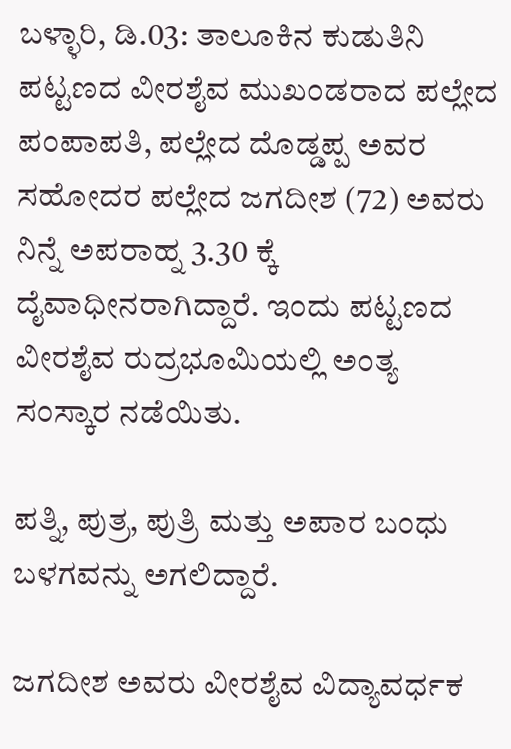ಬಳ್ಳಾರಿ, ಡಿ.03: ತಾಲೂಕಿನ ಕುಡುತಿನಿ ಪಟ್ಟಣದ ವೀರಶೈವ ಮುಖಂಡರಾದ ಪಲ್ಲೇದ ಪಂಪಾಪತಿ, ಪಲ್ಲೇದ ದೊಡ್ಡಪ್ಪ ಅವರ ಸಹೋದರ ಪಲ್ಲೇದ ಜಗದೀಶ (72) ಅವರು ನಿನ್ನೆ ಅಪರಾಹ್ನ 3.30 ಕ್ಕೆ ದೈವಾಧೀನರಾಗಿದ್ದಾರೆ. ಇಂದು ಪಟ್ಟಣದ ವೀರಶೈವ ರುದ್ರಭೂಮಿಯಲ್ಲಿ ಅಂತ್ಯ ಸಂಸ್ಕಾರ ನಡೆಯಿತು.

ಪತ್ನಿ, ಪುತ್ರ, ಪುತ್ರಿ ಮತ್ತು ಅಪಾರ ಬಂಧು ಬಳಗವನ್ನು ಅಗಲಿದ್ದಾರೆ.

ಜಗದೀಶ ಅವರು ವೀರಶೈವ ವಿದ್ಯಾವರ್ಧಕ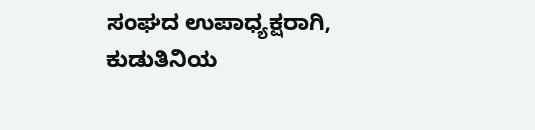ಸಂಘದ ಉಪಾಧ್ಯಕ್ಷರಾಗಿ, ಕುಡುತಿನಿಯ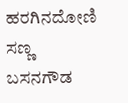ಹರಗಿನದೋಣಿ ಸಣ್ಣ ಬಸನಗೌಡ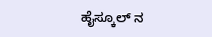ಹೈಸ್ಕೂಲ್ ನ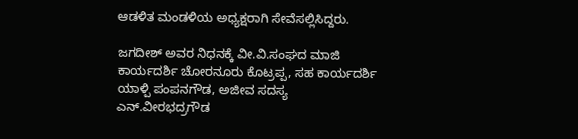ಆಡಳಿತ ಮಂಡಳಿಯ ಅಧ್ಯಕ್ಷರಾಗಿ ಸೇವೆಸಲ್ಲಿಸಿದ್ದರು.

ಜಗದೀಶ್ ಅವರ ನಿಧನಕ್ಕೆ ವೀ.ವಿ.ಸಂಘದ ಮಾಜಿ ಕಾರ್ಯದರ್ಶಿ ಚೋರನೂರು ಕೊಟ್ರಪ್ಪ, ಸಹ ಕಾರ್ಯದರ್ಶಿ ಯಾಳ್ಪಿ ಪಂಪನಗೌಡ, ಅಜೀವ ಸದಸ್ಯ ಎನ್.ವೀರಭದ್ರಗೌಡ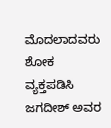ಮೊದಲಾದವರು ಶೋಕ ವ್ಯಕ್ತಪಡಿಸಿ ಜಗದೀಶ್ ಅವರ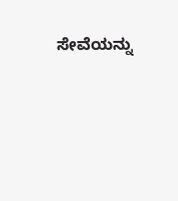ಸೇವೆಯನ್ನು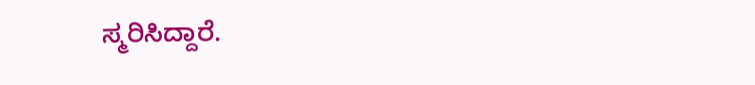ಸ್ಮರಿಸಿದ್ದಾರೆ.